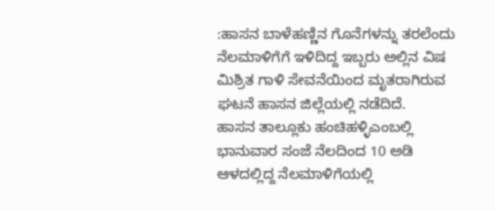:ಹಾಸನ ಬಾಳೆಹಣ್ಣಿನ ಗೊನೆಗಳನ್ನು ತರಲೆಂದು ನೆಲಮಾಳಿಗೆಗೆ ಇಳಿದಿದ್ದ ಇಬ್ಬರು ಅಲ್ಲಿನ ವಿಷ ಮಿಶ್ರಿತ ಗಾಳಿ ಸೇವನೆಯಿಂದ ಮೃತರಾಗಿರುವ ಘಟನೆ ಹಾಸನ ಜಿಲ್ಲೆಯಲ್ಲಿ ನಡೆದಿದೆ.
ಹಾಸನ ತಾಲ್ಲೂಕು ಹಂಚಿಹಳ್ಳಿಎಂಬಲ್ಲಿ ಭಾನುವಾರ ಸಂಜೆ ನೆಲದಿಂದ 10 ಅಡಿ ಆಳದಲ್ಲಿದ್ದ ನೆಲಮಾಳಿಗೆಯಲ್ಲಿ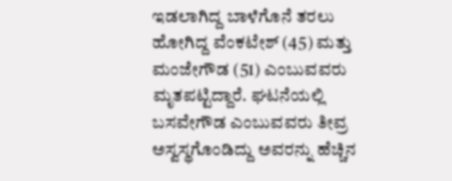ಇಡಲಾಗಿದ್ದ ಬಾಳೆಗೊನೆ ತರಲು ಹೋಗಿದ್ದ ವೆಂಕಟೇಶ್ (45) ಮತ್ತು ಮಂಜೇಗೌಡ (51) ಎಂಬುವವರು ಮೃತಪಟ್ಟಿದ್ದಾರೆ. ಘಟನೆಯಲ್ಲಿ ಬಸವೇಗೌಡ ಎಂಬುವವರು ತೀವ್ರ ಅಸ್ವಸ್ಥಗೊಂಡಿದ್ದು ಅವರನ್ನು ಹೆಚ್ಚಿನ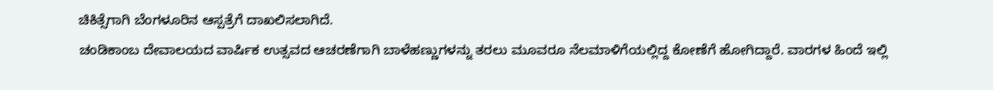ಚಿಕಿತ್ಸೆಗಾಗಿ ಬೆಂಗಳೂರಿನ ಆಸ್ಪತ್ರೆಗೆ ದಾಖಲಿಸಲಾಗಿದೆ.
ಚಂಡಿಕಾಂಬ ದೇವಾಲಯದ ವಾರ್ಷಿಕ ಉತ್ಸವದ ಆಚರಣೆಗಾಗಿ ಬಾಳೆಹಣ್ಣುಗಳನ್ನು ತರಲು ಮೂವರೂ ನೆಲಮಾಳಿಗೆಯಲ್ಲಿದ್ದ ಕೋಣೆಗೆ ಹೋಗಿದ್ದಾರೆ. ವಾರಗಳ ಹಿಂದೆ ಇಲ್ಲಿ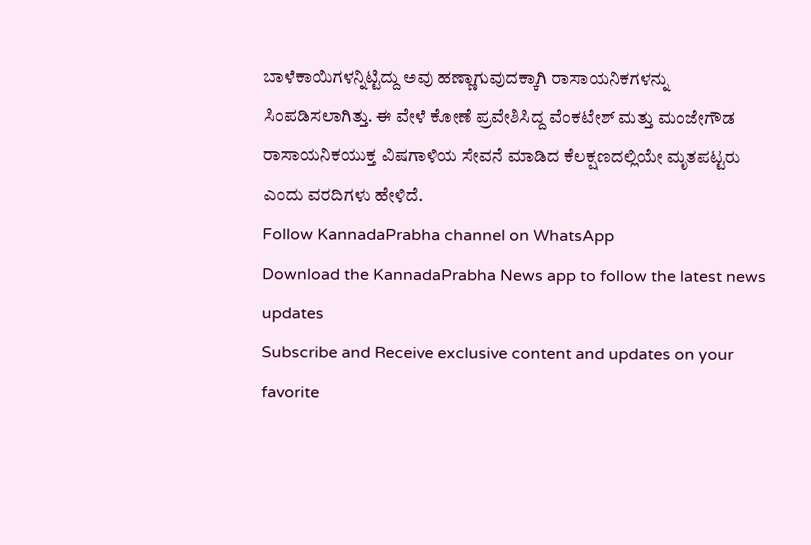ಬಾಳೆಕಾಯಿಗಳನ್ನಿಟ್ಟಿದ್ದು ಅವು ಹಣ್ಣಾಗುವುದಕ್ಕಾಗಿ ರಾಸಾಯನಿಕಗಳನ್ನು ಸಿಂಪಡಿಸಲಾಗಿತ್ತು. ಈ ವೇಳೆ ಕೋಣೆ ಪ್ರವೇಶಿಸಿದ್ದ ವೆಂಕಟೇಶ್ ಮತ್ತು ಮಂಜೇಗೌಡ ರಾಸಾಯನಿಕಯುಕ್ತ ವಿಷಗಾಳಿಯ ಸೇವನೆ ಮಾಡಿದ ಕೆಲಕ್ಷಣದಲ್ಲಿಯೇ ಮೃತಪಟ್ಟರು ಎಂದು ವರದಿಗಳು ಹೇಳಿದೆ.
Follow KannadaPrabha channel on WhatsApp
Download the KannadaPrabha News app to follow the latest news updates
Subscribe and Receive exclusive content and updates on your favorite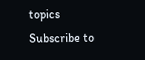topics
Subscribe to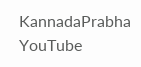KannadaPrabha YouTube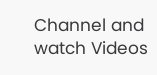Channel and watch Videos